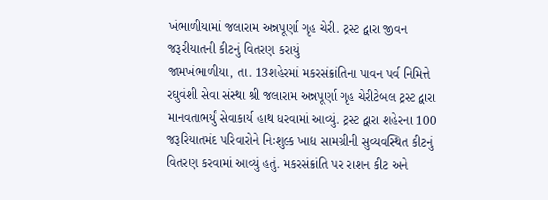ખંભાળીયામાં જલારામ અન્નપૂર્ણા ગૃહ ચેરી. ટ્રસ્ટ દ્વારા જીવન જરૂરીયાતની કીટનું વિતરણ કરાયું
જામખંભાળીયા, તા. 13શહેરમાં મકરસંક્રાંતિના પાવન પર્વ નિમિત્તે રઘુવંશી સેવા સંસ્થા શ્રી જલારામ અન્નપૂર્ણા ગૃહ ચેરીટેબલ ટ્રસ્ટ દ્વારા માનવતાભર્યું સેવાકાર્ય હાથ ધરવામાં આવ્યું. ટ્રસ્ટ દ્વારા શહેરના 100 જરૂરિયાતમંદ પરિવારોને નિઃશુલ્ક ખાદ્ય સામગ્રીની સુવ્યવસ્થિત કીટનું વિતરણ કરવામાં આવ્યું હતું. મકરસંક્રાંતિ પર રાશન કીટ અને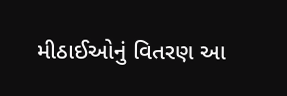મીઠાઈઓનું વિતરણ આ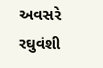અવસરે રઘુવંશી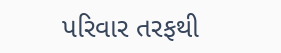પરિવાર તરફથી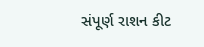સંપૂર્ણ રાશન કીટ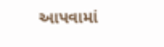આપવામાં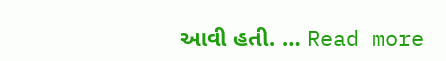આવી હતી. … Read more